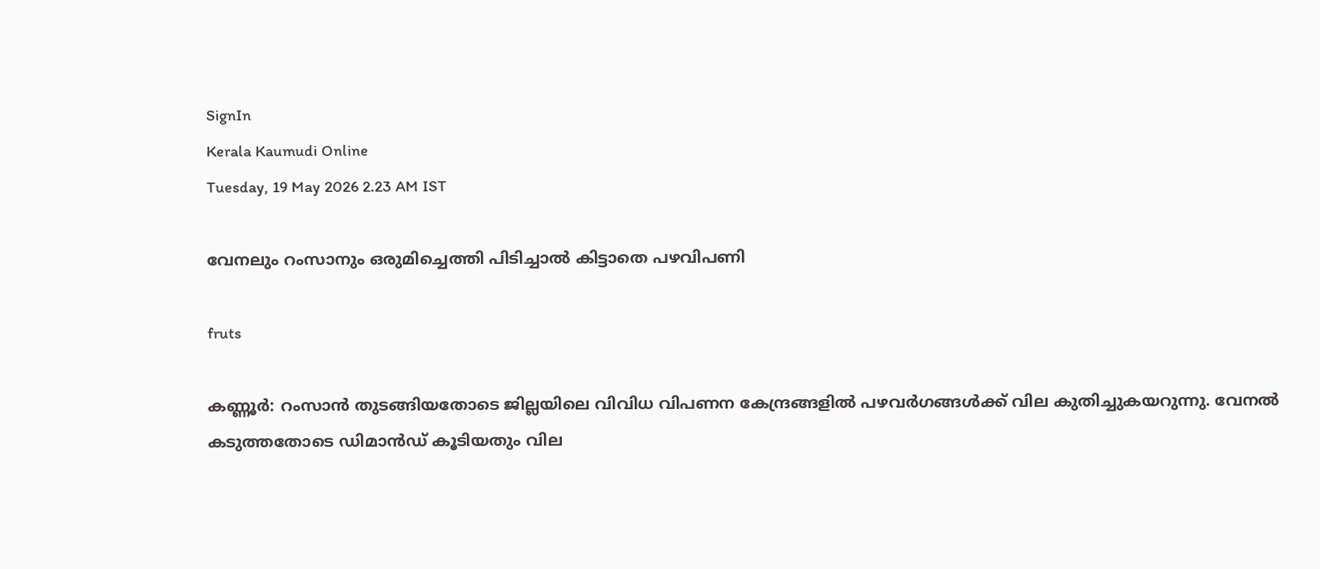SignIn
Kerala Kaumudi Online
Tuesday, 19 May 2026 2.23 AM IST

വേനലും റംസാനും ഒരുമിച്ചെത്തി പിടിച്ചാൽ കിട്ടാതെ പഴവിപണി

fruts

കണ്ണൂർ: റംസാൻ തുടങ്ങിയതോടെ ജില്ലയിലെ വിവിധ വിപണന കേന്ദ്രങ്ങളിൽ പഴവർഗങ്ങൾക്ക് വില കുതിച്ചുകയറുന്നു. വേനൽ കടുത്തതോടെ ഡിമാൻഡ് കൂടിയതും വില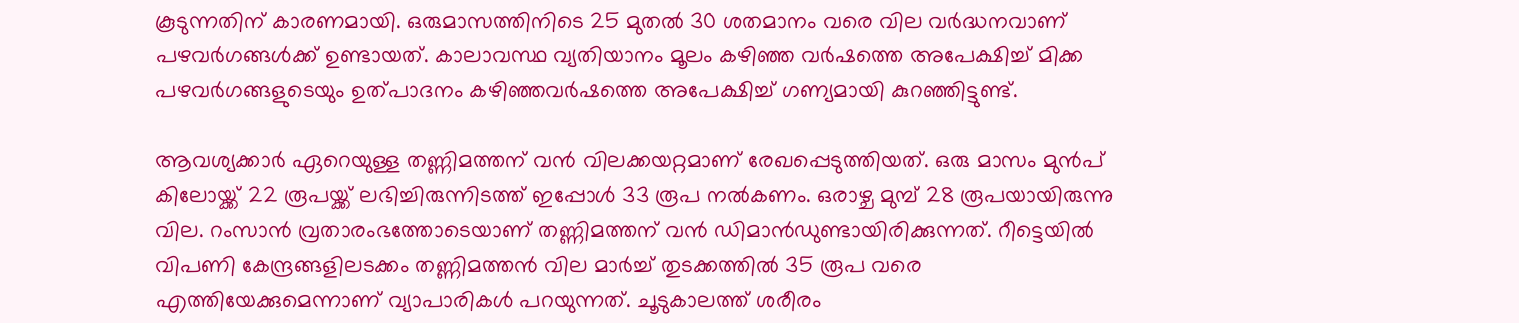കൂടുന്നതിന് കാരണമായി. ഒരുമാസത്തിനിടെ 25 മുതൽ 30 ശതമാനം വരെ വില വർദ്ധനവാണ് പഴവർഗങ്ങൾക്ക് ഉണ്ടായത്. കാലാവസ്ഥ വ്യതിയാനം മൂലം കഴിഞ്ഞ വർഷത്തെ അപേക്ഷിച്ച് മിക്ക പഴവർഗങ്ങളുടെയും ഉത്പാദനം കഴിഞ്ഞവർഷത്തെ അപേക്ഷിച്ച് ഗണ്യമായി കുറഞ്ഞിട്ടുണ്ട്.

ആവശ്യക്കാർ ഏറെയുള്ള തണ്ണിമത്തന് വൻ വിലക്കയറ്റമാണ് രേഖപ്പെടുത്തിയത്. ഒരു മാസം മുൻപ് കിലോയ്ക്ക് 22 രൂപയ്ക്ക് ലഭിച്ചിരുന്നിടത്ത് ഇപ്പോൾ 33 രൂപ നൽകണം. ഒരാഴ്ച മുമ്പ് 28 രൂപയായിരുന്നു വില. റംസാൻ വ്രതാരംഭത്തോടെയാണ് തണ്ണിമത്തന് വൻ ഡിമാൻഡുണ്ടായിരിക്കുന്നത്. റീട്ടെയിൽ വിപണി കേന്ദ്രങ്ങളിലടക്കം തണ്ണിമത്തൻ വില മാർച്ച് തുടക്കത്തിൽ 35 രൂപ വരെ എത്തിയേക്കുമെന്നാണ് വ്യാപാരികൾ പറയുന്നത്. ചൂടുകാലത്ത് ശരീരം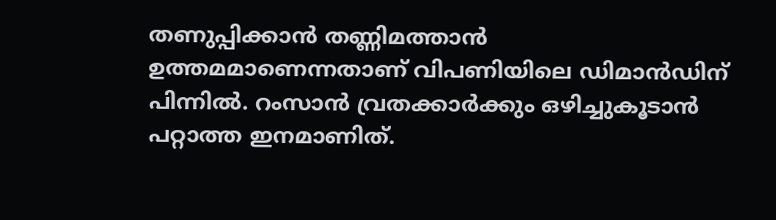തണുപ്പിക്കാൻ തണ്ണിമത്താൻ ഉത്തമമാണെന്നതാണ് വിപണിയിലെ ഡിമാൻഡിന് പിന്നിൽ. റംസാൻ വ്രതക്കാർക്കും ഒഴിച്ചുകൂടാൻ പറ്റാത്ത ഇനമാണിത്.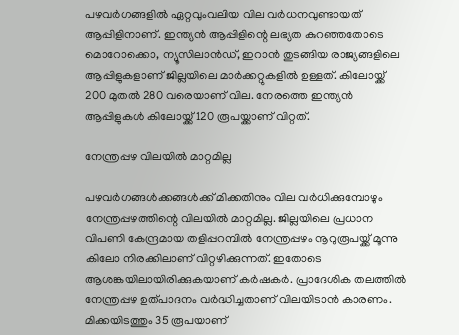പഴവർഗങ്ങളിൽ ഏറ്റവുംവലിയ വില വർധനവുണ്ടായത് ആപ്പിളിനാണ്. ഇന്ത്യൻ ആപ്പിളിന്റെ ലഭ്യത കുറഞ്ഞതോടെ മൊറോക്കൊ, ന്യൂസിലാൻഡ്, ഇറാൻ തുടങ്ങിയ രാജ്യങ്ങളിലെ ആപ്പിളുകളാണ് ജില്ലയിലെ മാർക്കറ്റുകളിൽ ഉള്ളത്. കിലോയ്ക്ക് 200 മുതൽ 280 വരെയാണ് വില. നേരത്തെ ഇന്ത്യൻ ആപ്പിളുകൾ കിലോയ്ക്ക് 120 രൂപയ്ക്കാണ് വിറ്റത്.

നേന്ത്രപ്പഴ വിലയിൽ മാറ്റമില്ല

പഴവർഗങ്ങൾക്കങ്ങൾക്ക് മിക്കതിനും വില വർധിക്കുമ്പോഴും നേന്ത്രപ്പഴത്തിന്റെ വിലയിൽ മാറ്റമില്ല. ജില്ലയിലെ പ്രധാന വിപണി കേന്ദ്രമായ തളിപ്പറമ്പിൽ നേന്ത്രപ്പഴം നൂറുരൂപയ്ക്ക് മൂന്നു കിലോ നിരക്കിലാണ് വിറ്റഴിക്കുന്നത്. ഇതോടെ ആശങ്കയിലായിരിക്കുകയാണ് കർഷകർ. പ്രാദേശിക തലത്തിൽ നേന്ത്രപ്പഴ ഉത്പാദനം വർദ്ധിച്ചതാണ് വിലയിടാൻ കാരണം. മിക്കയിടത്തും 35 രൂപയാണ്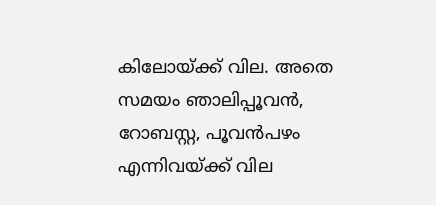കിലോയ്ക്ക് വില. അതെ സമയം ഞാലിപ്പൂവൻ, റോബസ്റ്റ, പൂവൻപഴം എന്നിവയ്ക്ക് വില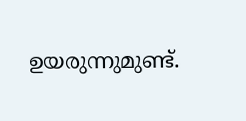ഉയരുന്നുമുണ്ട്.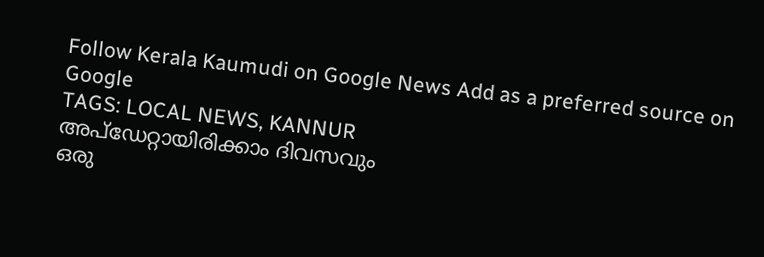Follow Kerala Kaumudi on Google News Add as a preferred source on Google
TAGS: LOCAL NEWS, KANNUR
അപ്ഡേറ്റായിരിക്കാം ദിവസവും
ഒരു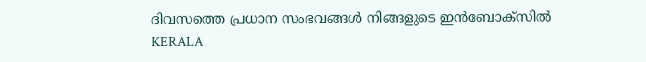ദിവസത്തെ പ്രധാന സംഭവങ്ങൾ നിങ്ങളുടെ ഇൻബോക്സിൽ
KERALA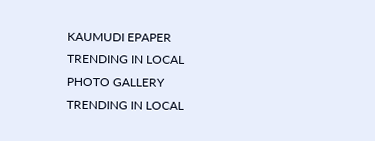KAUMUDI EPAPER
TRENDING IN LOCAL
PHOTO GALLERY
TRENDING IN LOCAL